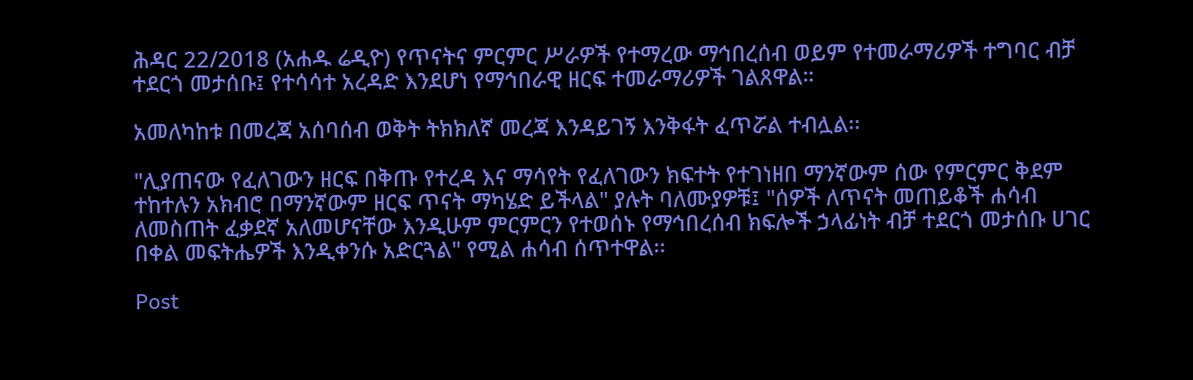ሕዳር 22/2018 (አሐዱ ሬዲዮ) የጥናትና ምርምር ሥራዎች የተማረው ማኅበረሰብ ወይም የተመራማሪዎች ተግባር ብቻ ተደርጎ መታሰቡ፤ የተሳሳተ አረዳድ እንደሆነ የማኅበራዊ ዘርፍ ተመራማሪዎች ገልጸዋል።

አመለካከቱ በመረጃ አሰባሰብ ወቅት ትክክለኛ መረጃ እንዳይገኝ እንቅፋት ፈጥሯል ተብሏል፡፡

"ሊያጠናው የፈለገውን ዘርፍ በቅጡ የተረዳ እና ማሳየት የፈለገውን ክፍተት የተገነዘበ ማንኛውም ሰው የምርምር ቅደም ተከተሉን አክብሮ በማንኛውም ዘርፍ ጥናት ማካሄድ ይችላል" ያሉት ባለሙያዎቹ፤ "ሰዎች ለጥናት መጠይቆች ሐሳብ ለመስጠት ፈቃደኛ አለመሆናቸው እንዲሁም ምርምርን የተወሰኑ የማኅበረሰብ ክፍሎች ኃላፊነት ብቻ ተደርጎ መታሰቡ ሀገር በቀል መፍትሔዎች እንዲቀንሱ አድርጓል" የሚል ሐሳብ ሰጥተዋል፡፡

Post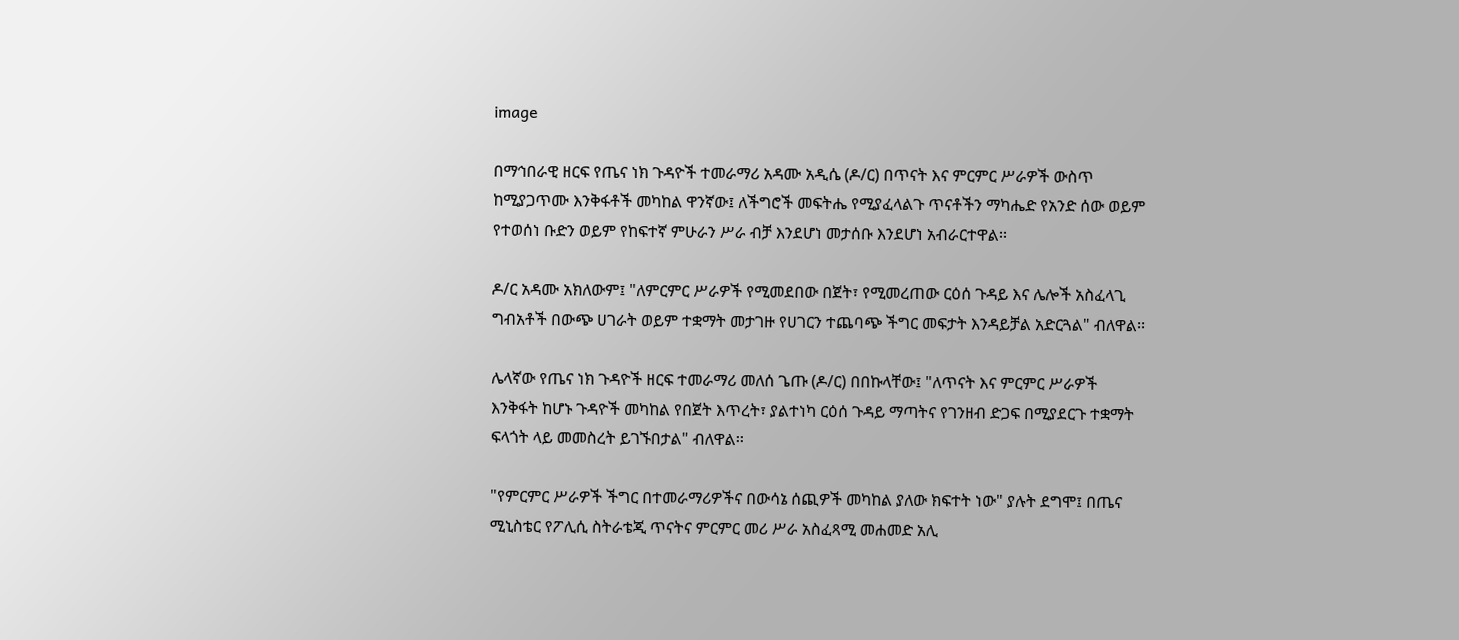image

በማኅበራዊ ዘርፍ የጤና ነክ ጉዳዮች ተመራማሪ አዳሙ አዲሴ (ዶ/ር) በጥናት እና ምርምር ሥራዎች ውስጥ ከሚያጋጥሙ እንቅፋቶች መካከል ዋንኛው፤ ለችግሮች መፍትሔ የሚያፈላልጉ ጥናቶችን ማካሔድ የአንድ ሰው ወይም የተወሰነ ቡድን ወይም የከፍተኛ ምሁራን ሥራ ብቻ እንደሆነ መታሰቡ እንደሆነ አብራርተዋል፡፡

ዶ/ር አዳሙ አክለውም፤ "ለምርምር ሥራዎች የሚመደበው በጀት፣ የሚመረጠው ርዕሰ ጉዳይ እና ሌሎች አስፈላጊ ግብአቶች በውጭ ሀገራት ወይም ተቋማት መታገዙ የሀገርን ተጨባጭ ችግር መፍታት እንዳይቻል አድርጓል" ብለዋል፡፡

ሌላኛው የጤና ነክ ጉዳዮች ዘርፍ ተመራማሪ መለሰ ጌጡ (ዶ/ር) በበኩላቸው፤ "ለጥናት እና ምርምር ሥራዎች እንቅፋት ከሆኑ ጉዳዮች መካከል የበጀት እጥረት፣ ያልተነካ ርዕሰ ጉዳይ ማጣትና የገንዘብ ድጋፍ በሚያደርጉ ተቋማት ፍላጎት ላይ መመስረት ይገኙበታል" ብለዋል፡፡

"የምርምር ሥራዎች ችግር በተመራማሪዎችና በውሳኔ ሰጪዎች መካከል ያለው ክፍተት ነው" ያሉት ደግሞ፤ በጤና ሚኒስቴር የፖሊሲ ስትራቴጂ ጥናትና ምርምር መሪ ሥራ አስፈጻሚ መሐመድ አሊ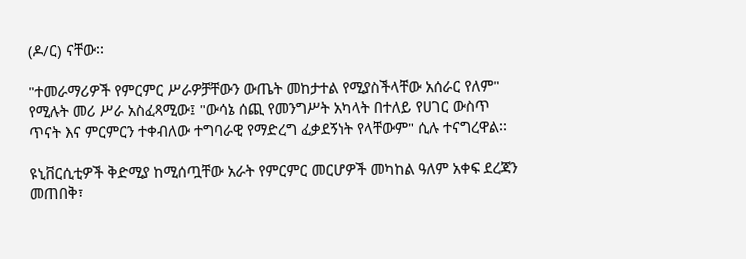(ዶ/ር) ናቸው፡፡

"ተመራማሪዎች የምርምር ሥራዎቻቸውን ውጤት መከታተል የሚያስችላቸው አሰራር የለም" የሚሉት መሪ ሥራ አስፈጻሚው፤ "ውሳኔ ሰጪ የመንግሥት አካላት በተለይ የሀገር ውስጥ ጥናት እና ምርምርን ተቀብለው ተግባራዊ የማድረግ ፈቃደኝነት የላቸውም" ሲሉ ተናግረዋል፡፡

ዩኒቨርሲቲዎች ቅድሚያ ከሚሰጧቸው አራት የምርምር መርሆዎች መካከል ዓለም አቀፍ ደረጃን መጠበቅ፣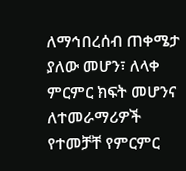ለማኅበረሰብ ጠቀሜታ ያለው መሆን፣ ለላቀ ምርምር ክፍት መሆንና ለተመራማሪዎች የተመቻቸ የምርምር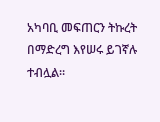አካባቢ መፍጠርን ትኩረት በማድረግ እየሠሩ ይገኛሉ ተብሏል።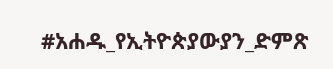#አሐዱ_የኢትዮጵያውያን_ድምጽ